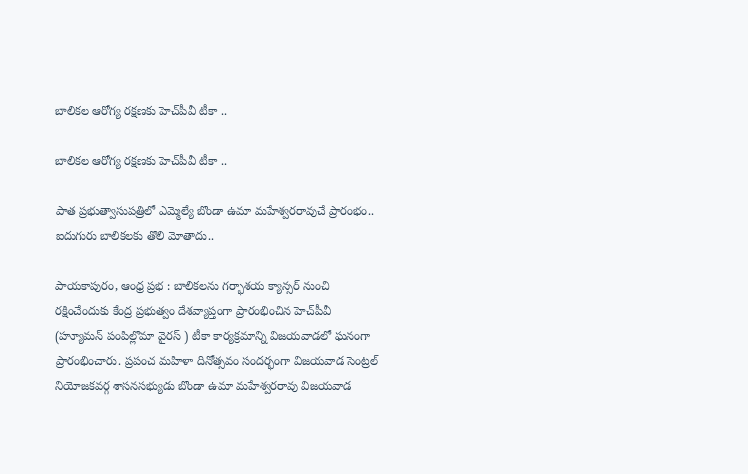బాలికల ఆరోగ్య రక్షణకు హెచ్‌పీవీ టీకా ..

బాలికల ఆరోగ్య రక్షణకు హెచ్‌పీవీ టీకా ..

పాత ప్రభుత్వాసుపత్రిలో ఎమ్మెల్యే బొండా ఉమా మహేశ్వరరావుచే ప్రారంభం..
ఐదుగురు బాలికలకు తొలి మోతాదు..

పాయకాపురం, ఆంధ్ర ప్రభ : బాలికలను గర్భాశయ క్యాన్సర్‌ నుంచి రక్షించేందుకు కేంద్ర ప్రభుత్వం దేశవ్యాప్తంగా ప్రారంభించిన హెచ్‌పీవీ (హ్యూమన్ పంపిల్లొమా వైరస్ ) టీకా కార్యక్రమాన్ని విజయవాడలో ఘనంగా ప్రారంభించారు. ప్రపంచ మహిళా దినోత్సవం సందర్భంగా విజయవాడ సెంట్రల్ నియోజకవర్గ శాసనసభ్యుడు బొండా ఉమా మహేశ్వరరావు విజయవాడ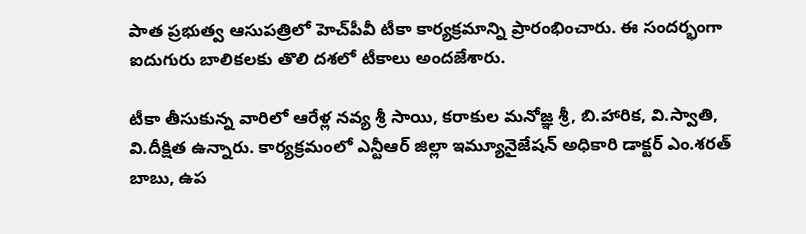పాత ప్రభుత్వ ఆసుపత్రిలో హెచ్‌పీవీ టీకా కార్యక్రమాన్ని ప్రారంభించారు. ఈ సందర్భంగా ఐదుగురు బాలికలకు తొలి దశలో టీకాలు అందజేశారు.

టీకా తీసుకున్న వారిలో ఆరేళ్ల నవ్య శ్రీ సాయి, కరాకుల మనోజ్ఞ శ్రీ, బి.హారిక, వి.స్వాతి, వి.దీక్షిత ఉన్నారు. కార్యక్రమంలో ఎన్టీఆర్ జిల్లా ఇమ్యూనైజేషన్ అధికారి డాక్టర్ ఎం.శరత్ బాబు, ఉప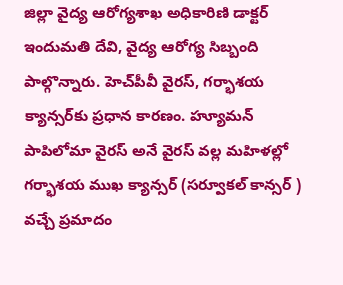జిల్లా వైద్య ఆరోగ్యశాఖ అధికారిణి డాక్టర్ ఇందుమతి దేవి, వైద్య ఆరోగ్య సిబ్బంది పాల్గొన్నారు. హెచ్‌పీవీ వైరస్‌, గర్భాశయ క్యాన్సర్‌కు ప్రధాన కారణం. హ్యూమన్ పాపిలోమా వైరస్‌ అనే వైరస్‌ వల్ల మహిళల్లో గర్భాశయ ముఖ క్యాన్సర్‌ (సర్వూకల్ కాన్సర్ ) వచ్చే ప్రమాదం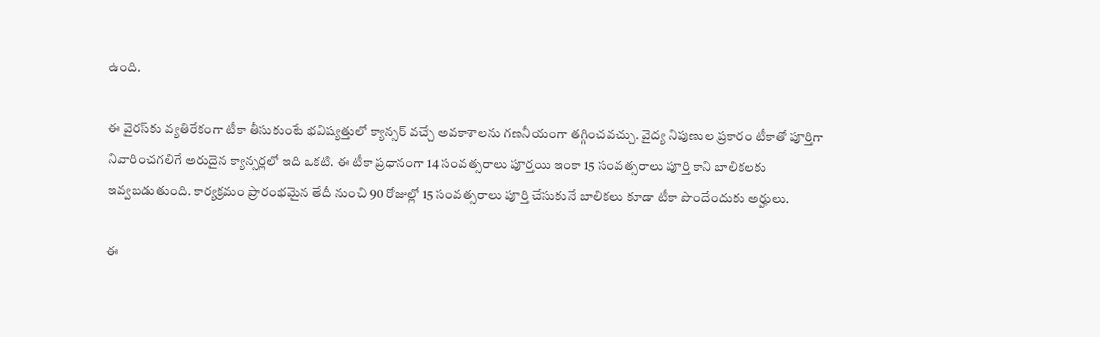ఉంది.

ఈ వైరస్‌కు వ్యతిరేకంగా టీకా తీసుకుంటే భవిష్యత్తులో క్యాన్సర్‌ వచ్చే అవకాశాలను గణనీయంగా తగ్గించవచ్చు. వైద్య నిపుణుల ప్రకారం టీకాతో పూర్తిగా నివారించగలిగే అరుదైన క్యాన్సర్లలో ఇది ఒకటి. ఈ టీకా ప్రధానంగా 14 సంవత్సరాలు పూర్తయి ఇంకా 15 సంవత్సరాలు పూర్తి కాని బాలికలకు ఇవ్వబడుతుంది. కార్యక్రమం ప్రారంభమైన తేదీ నుంచి 90 రోజుల్లో 15 సంవత్సరాలు పూర్తి చేసుకునే బాలికలు కూడా టీకా పొందేందుకు అర్హులు.

ఈ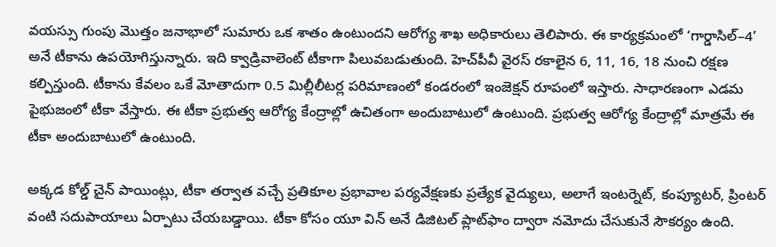వయస్సు గుంపు మొత్తం జనాభాలో సుమారు ఒక శాతం ఉంటుందని ఆరోగ్య శాఖ అధికారులు తెలిపారు. ఈ కార్యక్రమంలో ‘గార్డాసిల్–4’ అనే టీకాను ఉపయోగిస్తున్నారు. ఇది క్వాడ్రివాలెంట్ టీకాగా పిలువబడుతుంది. హెచ్‌పీవీ వైరస్ రకాలైన 6, 11, 16, 18 నుంచి రక్షణ కల్పిస్తుంది. టీకాను కేవలం ఒకే మోతాదుగా 0.5 మిల్లీలీటర్ల పరిమాణంలో కండరంలో ఇంజెక్షన్ రూపంలో ఇస్తారు. సాధారణంగా ఎడమ పైభుజంలో టీకా వేస్తారు. ఈ టీకా ప్రభుత్వ ఆరోగ్య కేంద్రాల్లో ఉచితంగా అందుబాటులో ఉంటుంది. ప్రభుత్వ ఆరోగ్య కేంద్రాల్లో మాత్రమే ఈ టీకా అందుబాటులో ఉంటుంది.

అక్కడ కోల్డ్ చైన్ పాయింట్లు, టీకా తర్వాత వచ్చే ప్రతికూల ప్రభావాల పర్యవేక్షణకు ప్రత్యేక వైద్యులు, అలాగే ఇంటర్నెట్, కంప్యూటర్, ప్రింటర్ వంటి సదుపాయాలు ఏర్పాటు చేయబడ్డాయి. టీకా కోసం యూ విన్ అనే డిజిటల్ ప్లాట్‌ఫాం ద్వారా నమోదు చేసుకునే సౌకర్యం ఉంది.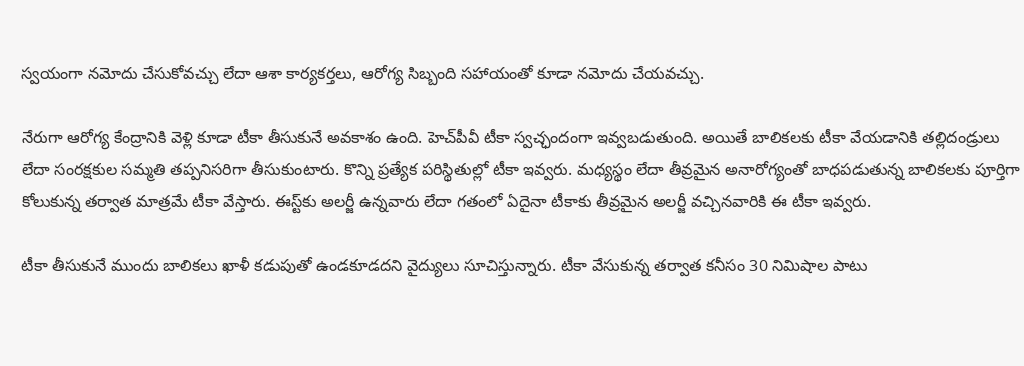స్వయంగా నమోదు చేసుకోవచ్చు లేదా ఆశా కార్యకర్తలు, ఆరోగ్య సిబ్బంది సహాయంతో కూడా నమోదు చేయవచ్చు.

నేరుగా ఆరోగ్య కేంద్రానికి వెళ్లి కూడా టీకా తీసుకునే అవకాశం ఉంది. హెచ్‌పీవీ టీకా స్వచ్ఛందంగా ఇవ్వబడుతుంది. అయితే బాలికలకు టీకా వేయడానికి తల్లిదండ్రులు లేదా సంరక్షకుల సమ్మతి తప్పనిసరిగా తీసుకుంటారు. కొన్ని ప్రత్యేక పరిస్థితుల్లో టీకా ఇవ్వరు. మధ్యస్థం లేదా తీవ్రమైన అనారోగ్యంతో బాధపడుతున్న బాలికలకు పూర్తిగా కోలుకున్న తర్వాత మాత్రమే టీకా వేస్తారు. ఈస్ట్‌కు అలర్జీ ఉన్నవారు లేదా గతంలో ఏదైనా టీకాకు తీవ్రమైన అలర్జీ వచ్చినవారికి ఈ టీకా ఇవ్వరు.

టీకా తీసుకునే ముందు బాలికలు ఖాళీ కడుపుతో ఉండకూడదని వైద్యులు సూచిస్తున్నారు. టీకా వేసుకున్న తర్వాత కనీసం 30 నిమిషాల పాటు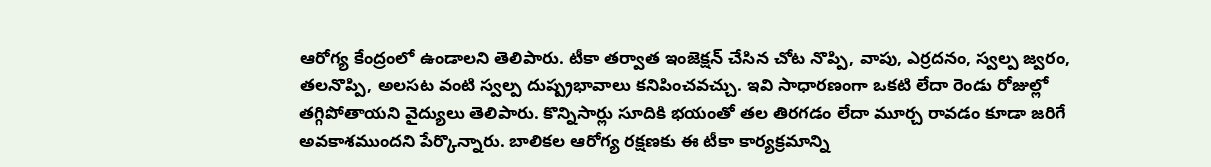ఆరోగ్య కేంద్రంలో ఉండాలని తెలిపారు. టీకా తర్వాత ఇంజెక్షన్ చేసిన చోట నొప్పి, వాపు, ఎర్రదనం, స్వల్ప జ్వరం, తలనొప్పి, అలసట వంటి స్వల్ప దుష్ప్రభావాలు కనిపించవచ్చు. ఇవి సాధారణంగా ఒకటి లేదా రెండు రోజుల్లో తగ్గిపోతాయని వైద్యులు తెలిపారు. కొన్నిసార్లు సూదికి భయంతో తల తిరగడం లేదా మూర్చ రావడం కూడా జరిగే అవకాశముందని పేర్కొన్నారు. బాలికల ఆరోగ్య రక్షణకు ఈ టీకా కార్యక్రమాన్ని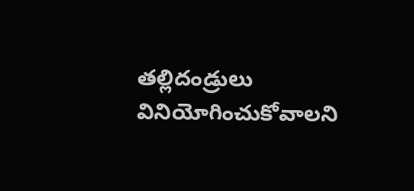తల్లిదండ్రులు వినియోగించుకోవాలని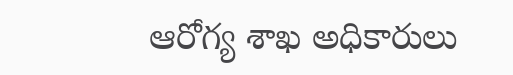ఆరోగ్య శాఖ అధికారులు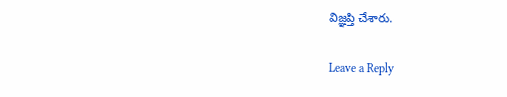విజ్ఞప్తి చేశారు.

Leave a Reply